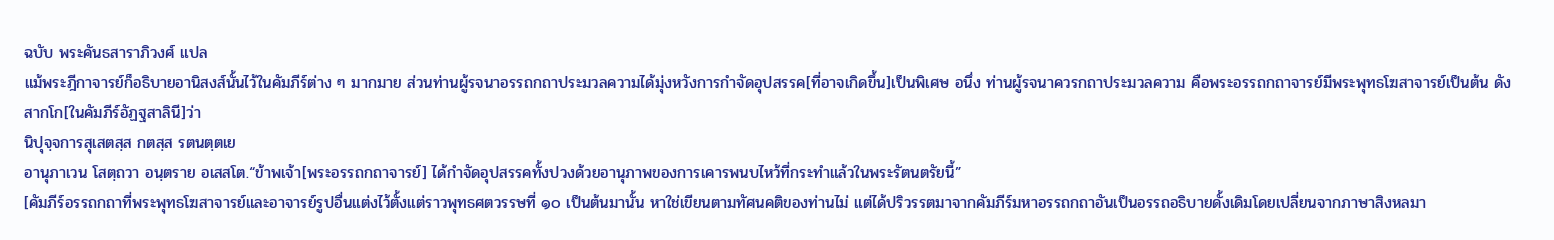ฉบับ พระคันธสาราภิวงศ์ แปล
แม้พระฎีกาจารย์ก็อธิบายอานิสงส์นั้นไว้ในคัมภีร์ต่าง ๆ มากมาย ส่วนท่านผู้รจนาอรรถกถาประมวลความได้มุ่งหวังการกำจัดอุปสรรค[ที่อาจเกิดขึ้น]เป็นพิเศษ อนึ่ง ท่านผู้รจนาควรกถาประมวลความ คือพระอรรถกถาจารย์มีพระพุทธโฆสาจารย์เป็นต้น ดังสากโก[ในคัมภีร์อัฏฐสาลินี]ว่า
นิปุจฺจการสุเสตสฺส กตสฺส รตนตฺตเย
อานุภาเวน โสตฺถวา อนฺตราย อเสสโต.“ข้าพเจ้า[พระอรรถกถาจารย์] ได้กำจัดอุปสรรคทั้งปวงด้วยอานุภาพของการเคารพนบไหว้ที่กระทำแล้วในพระรัตนตรัยนี้”
[คัมภีร์อรรถกถาที่พระพุทธโฆสาจารย์และอาจารย์รูปอื่นแต่งไว้ตั้งแต่ราวพุทธศตวรรษที่ ๑๐ เป็นต้นมานั้น หาใช่เขียนตามทัศนคติของท่านไม่ แต่ได้ปริวรรตมาจากคัมภีร์มหาอรรถกถาอันเป็นอรรถอธิบายดั้งเดิมโดยเปลี่ยนจากภาษาสิงหลมา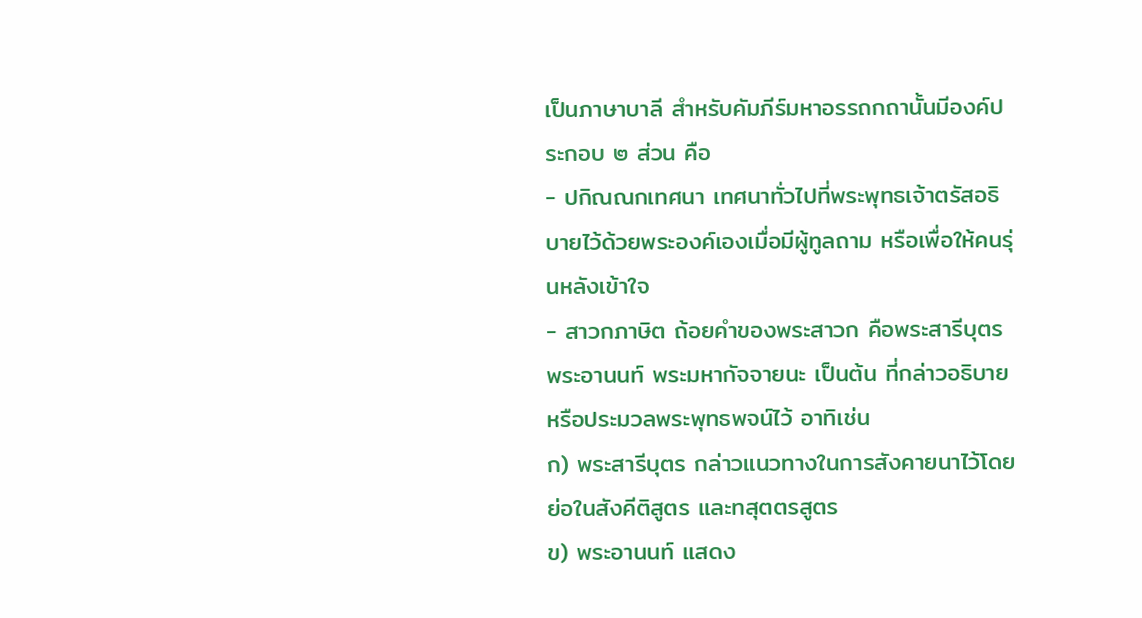เป็นภาษาบาลี สำหรับคัมภีร์มหาอรรถกถานั้นมีองค์ประกอบ ๒ ส่วน คือ
- ปกิณณกเทศนา เทศนาทั่วไปที่พระพุทธเจ้าตรัสอธิบายไว้ด้วยพระองค์เองเมื่อมีผู้ทูลถาม หรือเพื่อให้คนรุ่นหลังเข้าใจ
- สาวกภาษิต ถ้อยคำของพระสาวก คือพระสารีบุตร พระอานนท์ พระมหากัจจายนะ เป็นต้น ที่กล่าวอธิบายหรือประมวลพระพุทธพจน์ไว้ อาทิเช่น
ก) พระสารีบุตร กล่าวแนวทางในการสังคายนาไว้โดยย่อในสังคีติสูตร และทสุตตรสูตร
ข) พระอานนท์ แสดง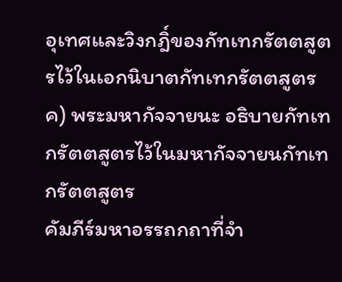อุเทศและวิงกฎิ์ของกัทเทกรัตตสูตรไว้ในเอกนิบาตกัทเทกรัตตสูตร
ค) พระมหากัจจายนะ อธิบายกัทเทกรัตตสูตรไว้ในมหากัจจายนกัทเทกรัตตสูตร
คัมภีร์มหาอรรถกถาที่จำ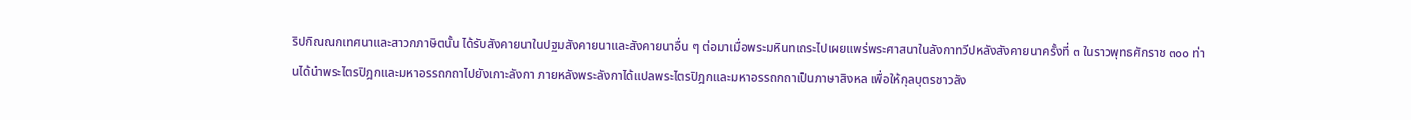ริปกิณณกเทศนาและสาวกภาษิตนั้น ได้รับสังคายนาในปฐมสังคายนาและสังคายนาอื่น ๆ ต่อมาเมื่อพระมหินทเถระไปเผยแพร่พระศาสนาในลังกาทวีปหลังสังคายนาครั้งที่ ๓ ในราวพุทธศักราช ๓๐๐ ท่านได้นำพระไตรปิฎกและมหาอรรถกถาไปยังเกาะลังกา ภายหลังพระลังกาได้แปลพระไตรปิฎกและมหาอรรถกถาเป็นภาษาสิงหล เพื่อให้กุลบุตรชาวลัง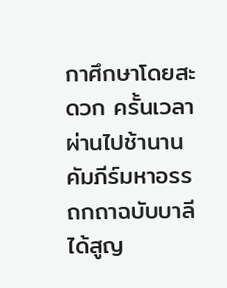กาศึกษาโดยสะดวก ครั้นเวลาผ่านไปช้านาน คัมภีร์มหาอรรถกถาฉบับบาลีได้สูญ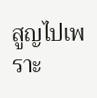สูญไปเพราะ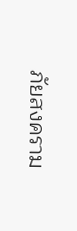ภัยสงคราม